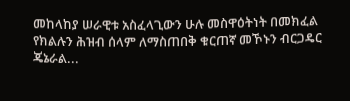መከላከያ ሠራዊቱ አስፈላጊውን ሁሉ መስዋዕትነት በመክፈል የክልሉን ሕዝብ ሰላም ለማስጠበቅ ቁርጠኛ መኾኑን ብርጋዴር ጄኔራል...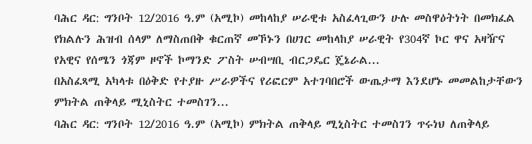ባሕር ዳር: ግንቦት 12/2016 ዓ.ም (አሚኮ) መከላከያ ሠራዊቱ አስፈላጊውን ሁሉ መስዋዕትነት በመክፈል የክልሉን ሕዝብ ሰላም ለማስጠበቅ ቁርጠኛ መኾኑን በሀገር መከላከያ ሠራዊት የ304ኛ ኮር ዋና አዛዥና የአዊና የሰሜን ጎጃም ዞኖች ኮማንድ ፖስት ሠብሣቢ ብርጋዴር ጄኔራል...
በአስፈጻሚ አካላቱ በዕቅድ የተያዙ ሥራዎችና የሪፎርም አተገባበሮች ውጤታማ እንደሆኑ መመልከታቸውን ምክትል ጠቅላይ ሚኒስትር ተመስገን...
ባሕር ዳር: ግንቦት 12/2016 ዓ.ም (አሚኮ) ምክትል ጠቅላይ ሚኒስትር ተመስገን ጥሩነህ ለጠቅላይ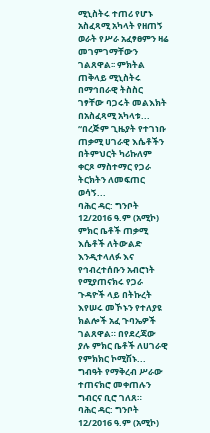ሚኒስትሩ ተጠሪ የሆኑ አስፈጻሚ አካላት የዘጠኝ ወራት የሥራ አፈፃፀምን ዛሬ መገምገማቸውን ገልጸዋል፡፡ ምክትል ጠቅላይ ሚኒስትሩ በማኅበራዊ ትስስር ገፃቸው ባጋሩት መልእክት በአስፈጻሚ አካላቱ...
“በረጅም ጊዜያት የተገነቡ ጠቃሚ ሀገራዊ እሴቶችን በትምህርት ካሪኩለም ቀርጾ ማስተማር የጋራ ትርክትን ለመፍጠር ወሳኝ...
ባሕር ዳር: ግንቦት 12/2016 ዓ.ም (አሚኮ) ምክር ቤቶች ጠቃሚ እሴቶች ለትውልድ እንዲተላለፉ እና የኅብረተሰቡን አብሮነት የሚያጠናክሩ የጋራ ጉዳዮች ላይ በትኩረት እየሠሩ መኾኑን የተለያዩ ክልሎች አፈ ጉባኤዎች ገልጸዋል። በየደረጃው ያሉ ምክር ቤቶች ለሀገራዊ የምክክር ኮሚሽኑ...
ግብዓት የማቅረብ ሥራው ተጠናክሮ መቀጠሉን ግብርና ቢሮ ገለጸ።
ባሕር ዳር: ግንቦት 12/2016 ዓ.ም (አሚኮ)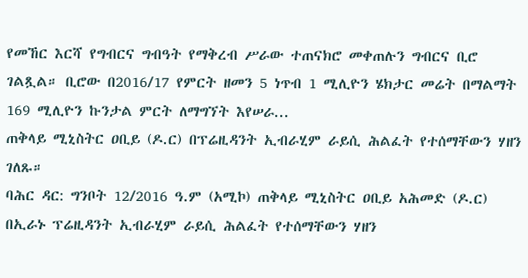የመኸር እርሻ የግብርና ግብዓት የማቅረብ ሥራው ተጠናክሮ መቀጠሉን ግብርና ቢሮ ገልጿል። ቢሮው በ2016/17 የምርት ዘመን 5 ነጥብ 1 ሚሊዮን ሄክታር መሬት በማልማት 169 ሚሊዮን ኩንታል ምርት ለማግኘት እየሠራ...
ጠቅላይ ሚኒስትር ዐቢይ (ዶ.ር) በፕሬዚዳንት ኢብራሂም ራይሲ ሕልፈት የተሰማቸውን ሃዘን ገለጹ።
ባሕር ዳር: ግንቦት 12/2016 ዓ.ም (አሚኮ) ጠቅላይ ሚኒስትር ዐቢይ አሕመድ (ዶ.ር) በኢራኑ ፕሬዚዳንት ኢብራሂም ራይሲ ሕልፈት የተሰማቸውን ሃዘን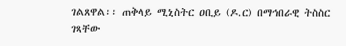ገልጸዋል፡፡ ጠቅላይ ሚኒስትር ዐቢይ (ዶ.ር) በማኅበራዊ ትስስር ገጻቸው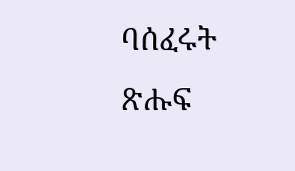ባሰፈሩት ጽሑፍ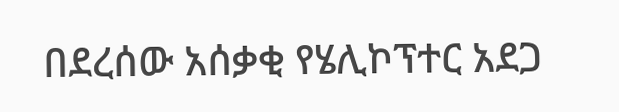በደረሰው አሰቃቂ የሄሊኮፕተር አደጋ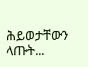ሕይወታቸውን ላጡት...